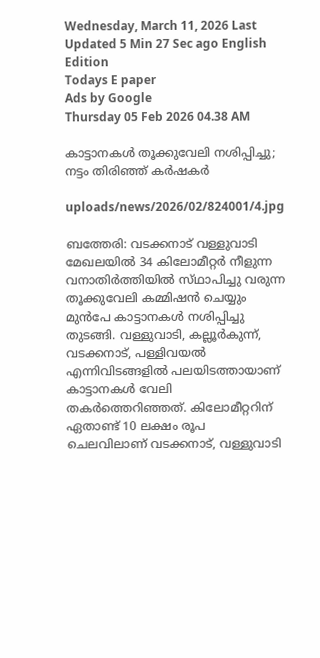Wednesday, March 11, 2026 Last Updated 5 Min 27 Sec ago English Edition
Todays E paper
Ads by Google
Thursday 05 Feb 2026 04.38 AM

കാട്ടാനകള്‍ തൂക്കുവേലി നശിപ്പിച്ചു; നട്ടം തിരിഞ്ഞ്‌ കര്‍ഷകര്‍

uploads/news/2026/02/824001/4.jpg

ബത്തേരി: വടക്കനാട്‌ വള്ളുവാടി മേഖലയില്‍ 34 കിലോമീറ്റര്‍ നീളുന്ന വനാതിര്‍ത്തിയില്‍ സ്‌ഥാപിച്ചു വരുന്ന തൂക്കുവേലി കമ്മിഷന്‍ ചെയ്യും മുന്‍പേ കാട്ടാനകള്‍ നശിപ്പിച്ചു തുടങ്ങി. വള്ളുവാടി, കല്ലൂര്‍കുന്ന്‌, വടക്കനാട്‌, പള്ളിവയല്‍ എന്നിവിടങ്ങളില്‍ പലയിടത്തായാണ്‌ കാട്ടാനകള്‍ വേലി തകര്‍ത്തെറിഞ്ഞത്‌. കിലോമീറ്ററിന്‌ ഏതാണ്ട്‌ 10 ലക്ഷം രൂപ ചെലവിലാണ്‌ വടക്കനാട്‌, വള്ളുവാടി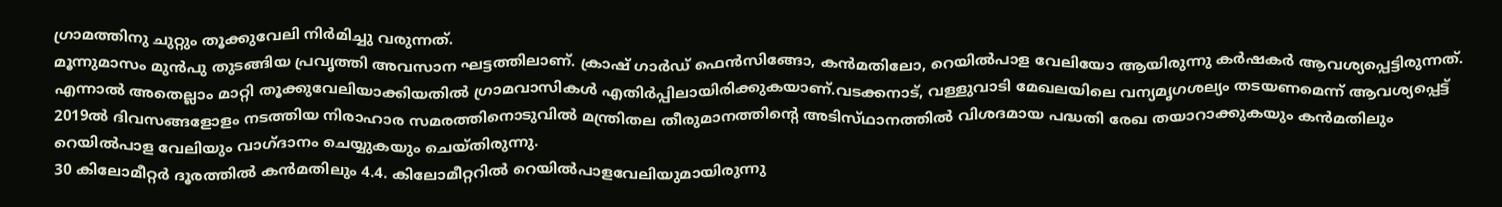ഗ്രാമത്തിനു ചുറ്റും തൂക്കുവേലി നിര്‍മിച്ചു വരുന്നത്‌.
മൂന്നുമാസം മുന്‍പു തുടങ്ങിയ പ്രവൃത്തി അവസാന ഘട്ടത്തിലാണ്‌. ക്രാഷ്‌ ഗാര്‍ഡ്‌ ഫെന്‍സിങ്ങോ, കന്‍മതിലോ, റെയില്‍പാള വേലിയോ ആയിരുന്നു കര്‍ഷകര്‍ ആവശ്യപ്പെട്ടിരുന്നത്‌. എന്നാല്‍ അതെല്ലാം മാറ്റി തൂക്കുവേലിയാക്കിയതില്‍ ഗ്രാമവാസികള്‍ എതിര്‍പ്പിലായിരിക്കുകയാണ്‌.വടക്കനാട്‌, വള്ളുവാടി മേഖലയിലെ വന്യമൃഗശല്യം തടയണമെന്ന്‌ ആവശ്യപ്പെട്ട്‌ 2019ല്‍ ദിവസങ്ങളോളം നടത്തിയ നിരാഹാര സമരത്തിനൊടുവില്‍ മന്ത്രിതല തീരുമാനത്തിന്റെ അടിസ്‌ഥാനത്തില്‍ വിശദമായ പദ്ധതി രേഖ തയാറാക്കുകയും കന്‍മതിലും റെയില്‍പാള വേലിയും വാഗ്‌ദാനം ചെയ്യുകയും ചെയ്‌തിരുന്നു.
30 കിലോമീറ്റര്‍ ദൂരത്തില്‍ കന്‍മതിലും 4.4. കിലോമീറ്ററില്‍ റെയില്‍പാളവേലിയുമായിരുന്നു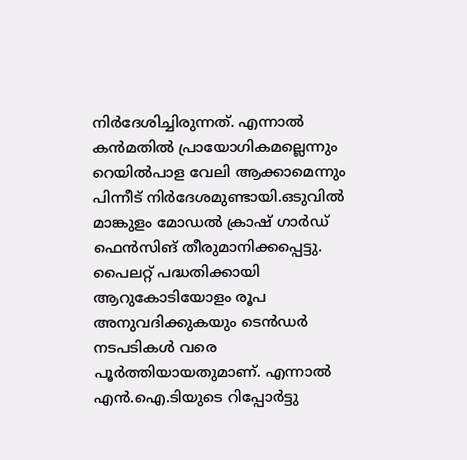നിര്‍ദേശിച്ചിരുന്നത്‌. എന്നാല്‍ കന്‍മതില്‍ പ്രായോഗികമല്ലെന്നും റെയില്‍പാള വേലി ആക്കാമെന്നും പിന്നീട്‌ നിര്‍ദേശമുണ്ടായി.ഒടുവില്‍ മാങ്കുളം മോഡല്‍ ക്രാഷ്‌ ഗാര്‍ഡ്‌ ഫെന്‍സിങ്‌ തീരുമാനിക്കപ്പെട്ടു. പൈലറ്റ്‌ പദ്ധതിക്കായി ആറുകോടിയോളം രൂപ അനുവദിക്കുകയും ടെന്‍ഡര്‍ നടപടികള്‍ വരെ പൂര്‍ത്തിയായതുമാണ്‌. എന്നാല്‍ എന്‍.ഐ.ടിയുടെ റിപ്പോര്‍ട്ടു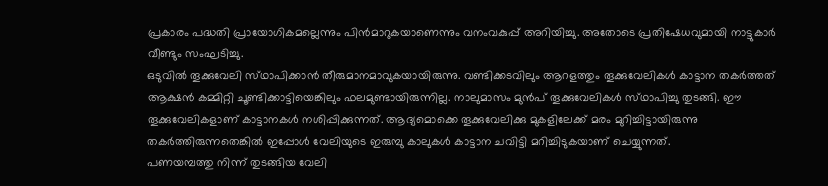പ്രകാരം പദ്ധതി പ്രായോഗികമല്ലെന്നും പിന്‍മാറുകയാണെന്നും വനംവകുപ്പ്‌ അറിയിച്ചു. അതോടെ പ്രതിഷേധവുമായി നാട്ടുകാര്‍ വീണ്ടും സംഘടിച്ചു.
ഒടുവില്‍ തൂക്കുവേലി സ്‌ഥാപിക്കാന്‍ തീരുമാനമാവുകയായിരുന്നു. വണ്ടിക്കടവിലും ആറളത്തും തൂക്കുവേലികള്‍ കാട്ടാന തകര്‍ത്തത്‌ ആക്ഷന്‍ കമ്മിറ്റി ചൂണ്ടിക്കാട്ടിയെങ്കിലും ഫലമുണ്ടായിരുന്നില്ല. നാലുമാസം മുന്‍പ്‌ തൂക്കുവേലികള്‍ സ്‌ഥാപിച്ചു തുടങ്ങി. ഈ തൂക്കുവേലികളാണ്‌ കാട്ടാനകള്‍ നശിപ്പിക്കുന്നത്‌. ആദ്യമൊക്കെ തൂക്കുവേലിക്കു മുകളിലേക്ക്‌ മരം മുറിച്ചിട്ടായിരുന്നു തകര്‍ത്തിരുന്നതെങ്കില്‍ ഇപ്പോള്‍ വേലിയുടെ ഇരുമ്പു കാലുകള്‍ കാട്ടാന ചവിട്ടി മറിച്ചിടുകയാണ്‌ ചെയ്യുന്നത്‌.
പണയമ്പത്തു നിന്ന്‌ തുടങ്ങിയ വേലി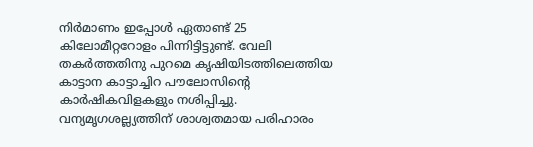നിര്‍മാണം ഇപ്പോള്‍ ഏതാണ്ട്‌ 25 കിലോമീറ്ററോളം പിന്നിട്ടിട്ടുണ്ട്‌. വേലി തകര്‍ത്തതിനു പുറമെ കൃഷിയിടത്തിലെത്തിയ കാട്ടാന കാട്ടാച്ചിറ പൗലോസിന്റെ കാര്‍ഷികവിളകളും നശിപ്പിച്ചു. വന്യമൃഗശല്ല്യത്തിന്‌ ശാശ്വതമായ പരിഹാരം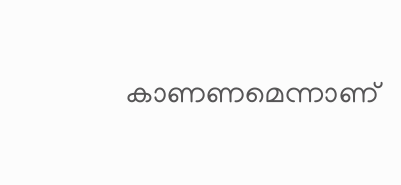കാണണമെന്നാണ്‌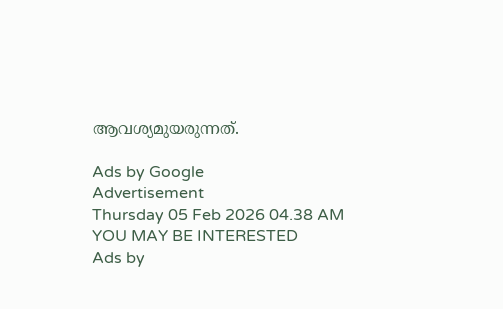ആവശ്യമുയരുന്നത്‌.

Ads by Google
Advertisement
Thursday 05 Feb 2026 04.38 AM
YOU MAY BE INTERESTED
Ads by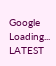Google
Loading...
LATEST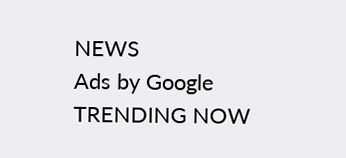NEWS
Ads by Google
TRENDING NOW